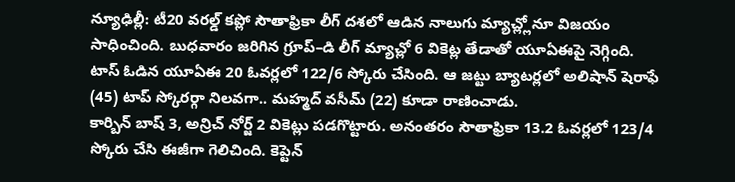న్యూఢిల్లీ: టీ20 వరల్డ్ కప్లో సౌతాఫ్రికా లీగ్ దశలో ఆడిన నాలుగు మ్యాచ్ల్లోనూ విజయం సాధించింది. బుధవారం జరిగిన గ్రూప్–డి లీగ్ మ్యాచ్లో 6 వికెట్ల తేడాతో యూఏఈపై నెగ్గింది. టాస్ ఓడిన యూఏఈ 20 ఓవర్లలో 122/6 స్కోరు చేసింది. ఆ జట్టు బ్యాటర్లలో అలిషాన్ షెరాఫే (45) టాప్ స్కోరర్గా నిలవగా.. మహ్మద్ వసీమ్ (22) కూడా రాణించాడు.
కార్బిన్ బాష్ 3, అన్రిచ్ నోర్జ్ 2 వికెట్లు పడగొట్టారు. అనంతరం సౌతాఫ్రికా 13.2 ఓవర్లలో 123/4 స్కోరు చేసి ఈజీగా గెలిచింది. కెప్టెన్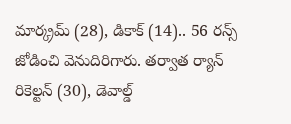మార్క్రమ్ (28), డికాక్ (14).. 56 రన్స్ జోడించి వెనుదిరిగారు. తర్వాత ర్యాన్ రికెల్టన్ (30), డెవాల్డ్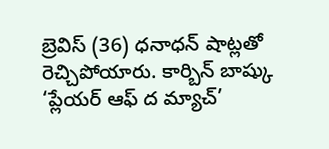బ్రెవిస్ (36) ధనాధన్ షాట్లతో రెచ్చిపోయారు. కార్బిన్ బాష్కు ‘ప్లేయర్ ఆఫ్ ద మ్యాచ్’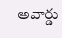అవార్డు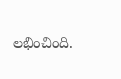లభించింది.